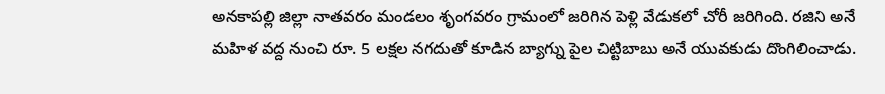అనకాపల్లి జిల్లా నాతవరం మండలం శృంగవరం గ్రామంలో జరిగిన పెళ్లి వేడుకలో చోరీ జరిగింది. రజిని అనే మహిళ వద్ద నుంచి రూ. 5 లక్షల నగదుతో కూడిన బ్యాగ్ను పైల చిట్టిబాబు అనే యువకుడు దొంగిలించాడు.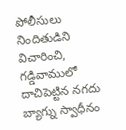పోలీసులు నిందితుడిని విచారించి, గడ్డివాములో దాచిపెట్టిన నగదు బ్యాగ్ను స్వాధీనం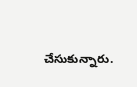చేసుకున్నారు.